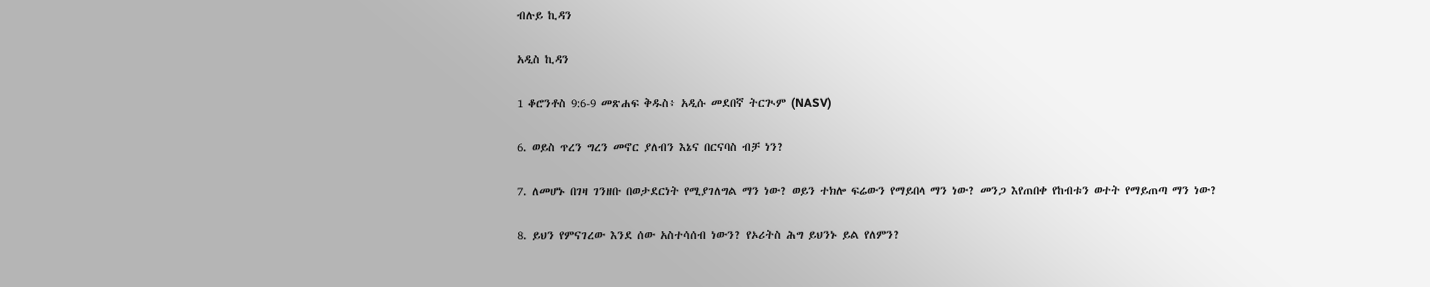ብሉይ ኪዳን

አዲስ ኪዳን

1 ቆሮንቶስ 9:6-9 መጽሐፍ ቅዱስ፥ አዲሱ መደበኛ ትርጒም (NASV)

6. ወይስ ጥረን ግረን መኖር ያለብን እኔና በርናባስ ብቻ ነን?

7. ለመሆኑ በገዛ ገንዘቡ በወታደርነት የሚያገለግል ማን ነው? ወይን ተክሎ ፍሬውን የማይበላ ማን ነው? መንጋ እየጠበቀ የከብቱን ወተት የማይጠጣ ማን ነው?

8. ይህን የምናገረው እንደ ሰው አስተሳሰብ ነውን? የኦሪትስ ሕግ ይህንኑ ይል የለምን?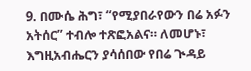9. በሙሴ ሕግ፣ “የሚያበራየውን በሬ አፉን አትሰር” ተብሎ ተጽፎአልና። ለመሆኑ፣ እግዚአብሔርን ያሳሰበው የበሬ ጒዳይ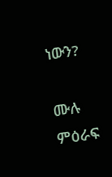ነውን?

ሙሉ ምዕራፍ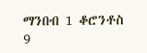ማንበብ 1 ቆሮንቶስ 9